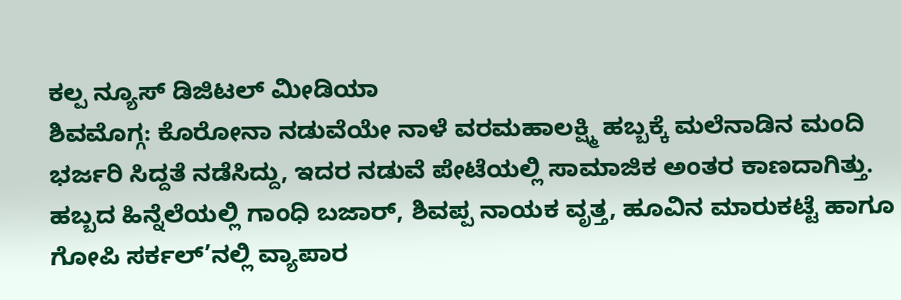ಕಲ್ಪ ನ್ಯೂಸ್ ಡಿಜಿಟಲ್ ಮೀಡಿಯಾ
ಶಿವಮೊಗ್ಗ: ಕೊರೋನಾ ನಡುವೆಯೇ ನಾಳೆ ವರಮಹಾಲಕ್ಷ್ಮಿ ಹಬ್ಬಕ್ಕೆ ಮಲೆನಾಡಿನ ಮಂದಿ ಭರ್ಜರಿ ಸಿದ್ದತೆ ನಡೆಸಿದ್ದು, ಇದರ ನಡುವೆ ಪೇಟೆಯಲ್ಲಿ ಸಾಮಾಜಿಕ ಅಂತರ ಕಾಣದಾಗಿತ್ತು.
ಹಬ್ಬದ ಹಿನ್ನೆಲೆಯಲ್ಲಿ ಗಾಂಧಿ ಬಜಾರ್, ಶಿವಪ್ಪ ನಾಯಕ ವೃತ್ತ, ಹೂವಿನ ಮಾರುಕಟ್ಟೆ ಹಾಗೂ ಗೋಪಿ ಸರ್ಕಲ್’ನಲ್ಲಿ ವ್ಯಾಪಾರ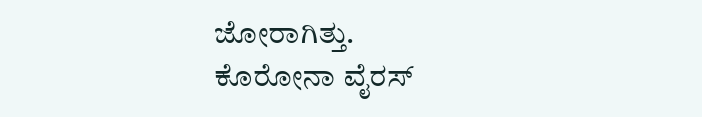ಜೋರಾಗಿತ್ತು.
ಕೊರೋನಾ ವೈರಸ್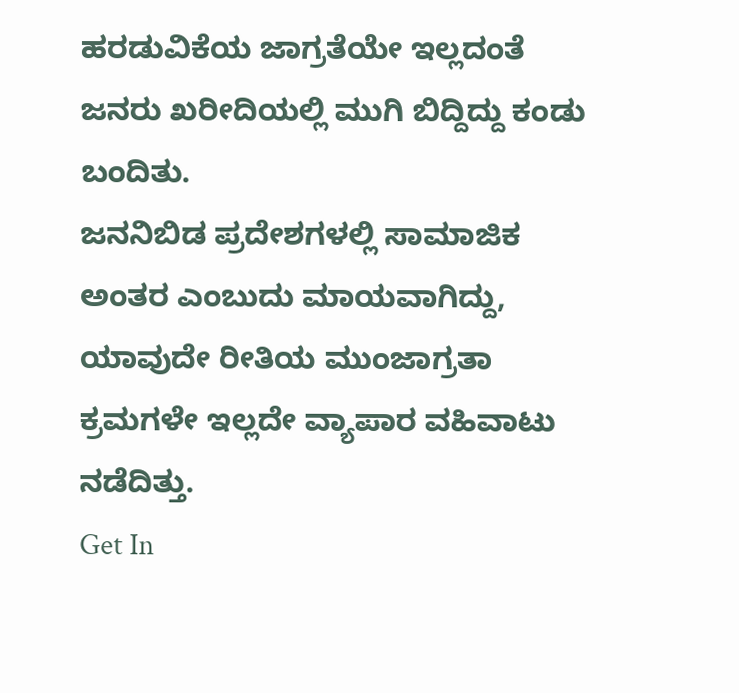ಹರಡುವಿಕೆಯ ಜಾಗ್ರತೆಯೇ ಇಲ್ಲದಂತೆ ಜನರು ಖರೀದಿಯಲ್ಲಿ ಮುಗಿ ಬಿದ್ದಿದ್ದು ಕಂಡು ಬಂದಿತು.
ಜನನಿಬಿಡ ಪ್ರದೇಶಗಳಲ್ಲಿ ಸಾಮಾಜಿಕ ಅಂತರ ಎಂಬುದು ಮಾಯವಾಗಿದ್ದು, ಯಾವುದೇ ರೀತಿಯ ಮುಂಜಾಗ್ರತಾ ಕ್ರಮಗಳೇ ಇಲ್ಲದೇ ವ್ಯಾಪಾರ ವಹಿವಾಟು ನಡೆದಿತ್ತು.
Get In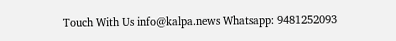Touch With Us info@kalpa.news Whatsapp: 9481252093